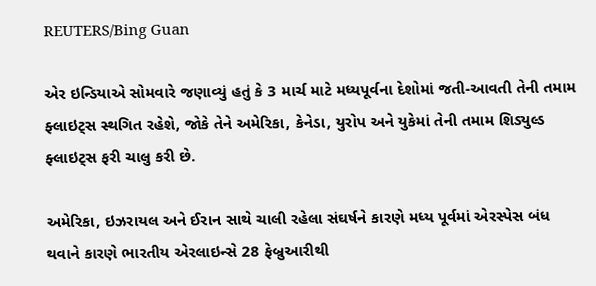REUTERS/Bing Guan

એર ઇન્ડિયાએ સોમવારે જણાવ્યું હતું કે 3 માર્ચ માટે મધ્યપૂર્વના દેશોમાં જતી-આવતી તેની તમામ ફ્લાઇટ્સ સ્થગિત રહેશે, જોકે તેને અમેરિકા, કેનેડા, યુરોપ અને યુકેમાં તેની તમામ શિડ્યુલ્ડ ફ્લાઇટ્સ ફરી ચાલુ કરી છે.

અમેરિકા, ઇઝરાયલ અને ઈરાન સાથે ચાલી રહેલા સંઘર્ષને કારણે મધ્ય પૂર્વમાં એરસ્પેસ બંધ થવાને કારણે ભારતીય એરલાઇન્સે 28 ફેબ્રુઆરીથી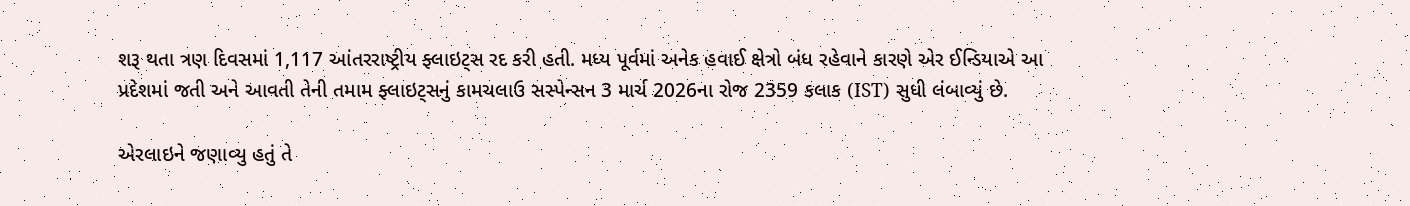શરૂ થતા ત્રણ દિવસમાં 1,117 આંતરરાષ્ટ્રીય ફ્લાઇટ્સ રદ કરી હતી. મધ્ય પૂર્વમાં અનેક હવાઈ ક્ષેત્રો બંધ રહેવાને કારણે એર ઈન્ડિયાએ આ પ્રદેશમાં જતી અને આવતી તેની તમામ ફ્લાઇટ્સનું કામચલાઉ સસ્પેન્સન 3 માર્ચ 2026ના રોજ 2359 કલાક (IST) સુધી લંબાવ્યું છે.

એરલાઇને જણાવ્યુ હતું તે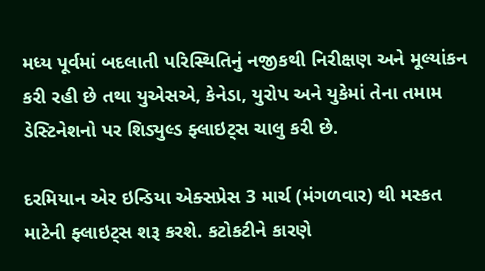મધ્ય પૂર્વમાં બદલાતી પરિસ્થિતિનું નજીકથી નિરીક્ષણ અને મૂલ્યાંકન કરી રહી છે તથા યુએસએ, કેનેડા, યુરોપ અને યુકેમાં તેના તમામ ડેસ્ટિનેશનો પર શિડ્યુલ્ડ ફ્લાઇટ્સ ચાલુ કરી છે.

દરમિયાન એર ઇન્ડિયા એક્સપ્રેસ 3 માર્ચ (મંગળવાર) થી મસ્કત માટેની ફ્લાઇટ્સ શરૂ કરશે. કટોકટીને કારણે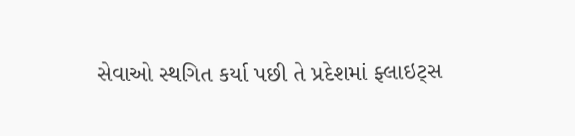સેવાઓ સ્થગિત કર્યા પછી તે પ્રદેશમાં ફ્લાઇટ્સ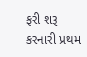ફરી શરૂ કરનારી પ્રથમ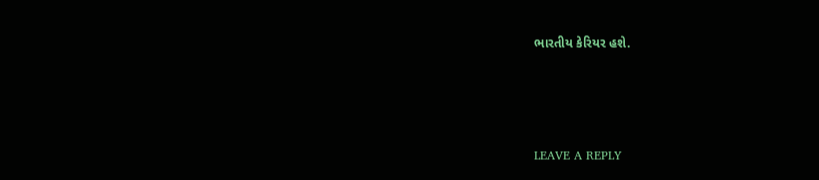ભારતીય કેરિયર હશે.





LEAVE A REPLY